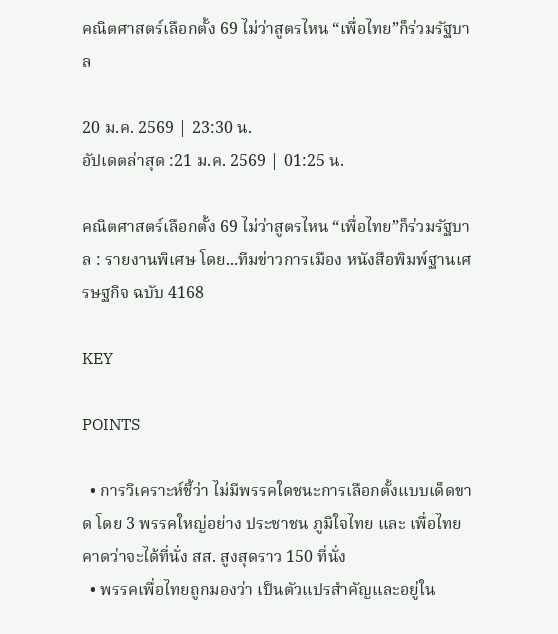คณิตศาสตร์เลือกตั้ง 69 ไม่ว่าสูตรไหน “เพื่อไทย”ก็ร่วมรัฐบาล

20 ม.ค. 2569 | 23:30 น.
อัปเดตล่าสุด :21 ม.ค. 2569 | 01:25 น.

คณิตศาสตร์เลือกตั้ง 69 ไม่ว่าสูตรไหน “เพื่อไทย”ก็ร่วมรัฐบาล : รายงานพิเศษ โดย...ทีมข่าวการเมือง หนังสือพิมพ์ฐานเศรษฐกิจ ฉบับ 4168

KEY

POINTS

  • การวิเคราะห์ชี้ว่า ไม่มีพรรคใดชนะการเลือกตั้งแบบเด็ดขาด โดย 3 พรรคใหญ่อย่าง ประชาชน ภูมิใจไทย และ เพื่อไทย คาดว่าจะได้ที่นั่ง สส. สูงสุดราว 150 ที่นั่ง
  • พรรคเพื่อไทยถูกมองว่า เป็นตัวแปรสำคัญและอยู่ใน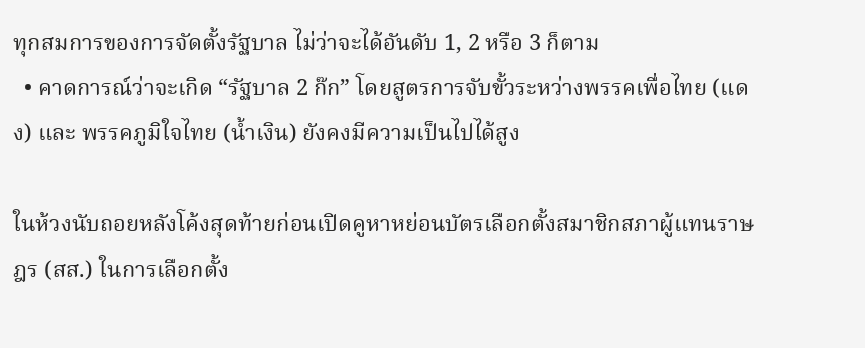ทุกสมการของการจัดตั้งรัฐบาล ไม่ว่าจะได้อันดับ 1, 2 หรือ 3 ก็ตาม
  • คาดการณ์ว่าจะเกิด “รัฐบาล 2 ก๊ก” โดยสูตรการจับขั้วระหว่างพรรคเพื่อไทย (แดง) และ พรรคภูมิใจไทย (น้ำเงิน) ยังคงมีความเป็นไปได้สูง

ในห้วงนับถอยหลังโค้งสุดท้ายก่อนเปิดคูหาหย่อนบัตรเลือกตั้งสมาชิกสภาผู้แทนราษฎร (สส.) ในการเลือกตั้ง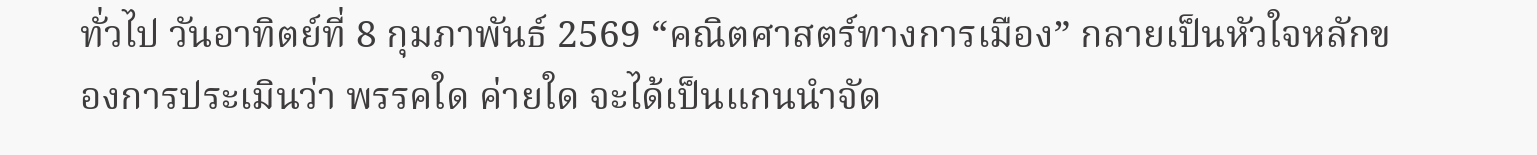ทั่วไป วันอาทิตย์ที่ 8 กุมภาพันธ์ 2569 “คณิตศาสตร์ทางการเมือง” กลายเป็นหัวใจหลักของการประเมินว่า พรรคใด ค่ายใด จะได้เป็นแกนนำจัด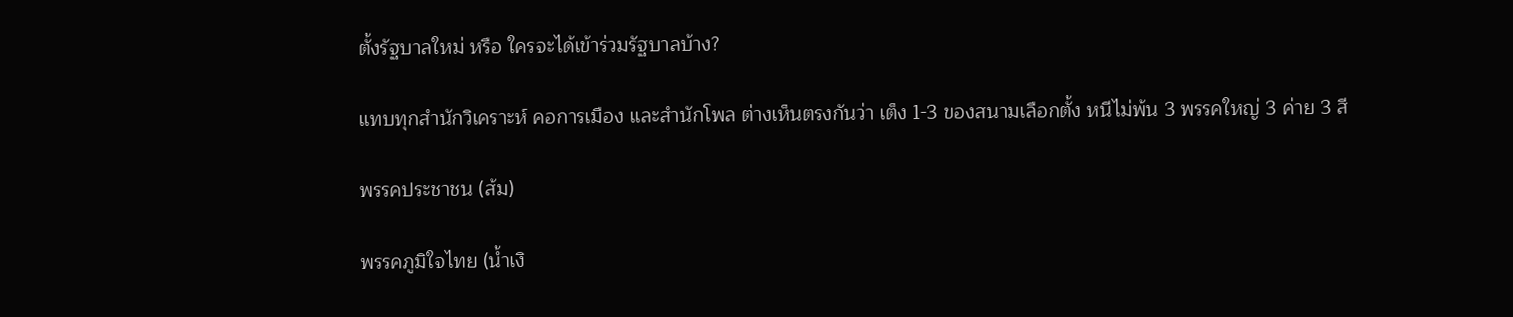ตั้งรัฐบาลใหม่ หรือ ใครจะได้เข้าร่วมรัฐบาลบ้าง?

แทบทุกสำนักวิเคราะห์ คอการเมือง และสำนักโพล ต่างเห็นตรงกันว่า เต็ง 1-3 ของสนามเลือกตั้ง หนีไม่พ้น 3 พรรคใหญ่ 3 ค่าย 3 สี

พรรคประชาชน (ส้ม)

พรรคภูมิใจไทย (น้ำเงิ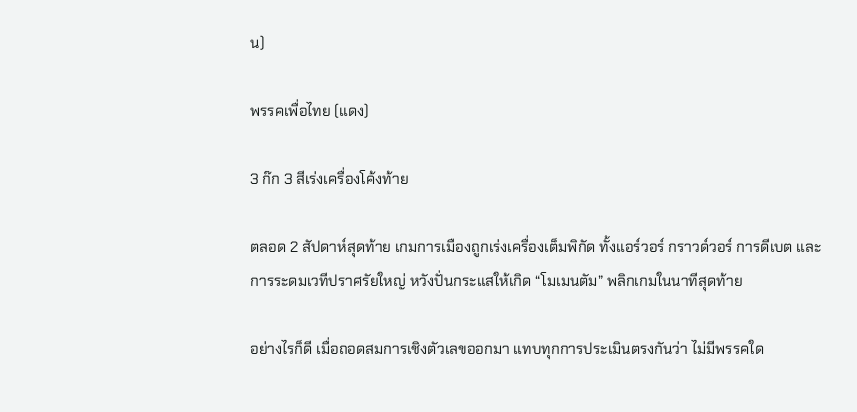น)

พรรคเพื่อไทย (แดง)

3 ก๊ก 3 สีเร่งเครื่องโค้งท้าย

ตลอด 2 สัปดาห์สุดท้าย เกมการเมืองถูกเร่งเครื่องเต็มพิกัด ทั้งแอร์วอร์ กราวด์วอร์ การดีเบต และการระดมเวทีปราศรัยใหญ่ หวังปั่นกระแสให้เกิด “โมเมนตัม” พลิกเกมในนาทีสุดท้าย

อย่างไรก็ดี เมื่อถอดสมการเชิงตัวเลขออกมา แทบทุกการประเมินตรงกันว่า ไม่มีพรรคใด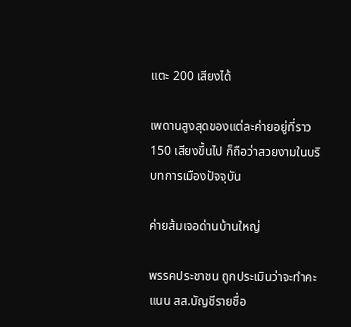แตะ 200 เสียงได้

เพดานสูงสุดของแต่ละค่ายอยู่ที่ราว 150 เสียงขึ้นไป ก็ถือว่าสวยงามในบริบทการเมืองปัจจุบัน

ค่ายส้มเจอด่านบ้านใหญ่

พรรคประชาชน ถูกประเมินว่าจะทำคะแนน สส.บัญชีรายชื่อ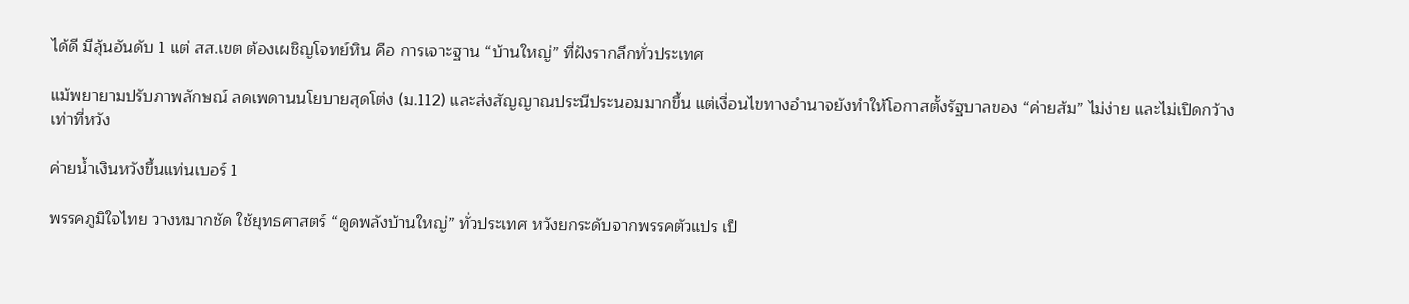ได้ดี มีลุ้นอันดับ 1 แต่ สส.เขต ต้องเผชิญโจทย์หิน คือ การเจาะฐาน “บ้านใหญ่” ที่ฝังรากลึกทั่วประเทศ

แม้พยายามปรับภาพลักษณ์ ลดเพดานนโยบายสุดโต่ง (ม.112) และส่งสัญญาณประนีประนอมมากขึ้น แต่เงื่อนไขทางอำนาจยังทำให้โอกาสตั้งรัฐบาลของ “ค่ายส้ม” ไม่ง่าย และไม่เปิดกว้างเท่าที่หวัง

ค่ายน้ำเงินหวังขึ้นแท่นเบอร์ 1

พรรคภูมิใจไทย วางหมากชัด ใช้ยุทธศาสตร์ “ดูดพลังบ้านใหญ่” ทั่วประเทศ หวังยกระดับจากพรรคตัวแปร เป็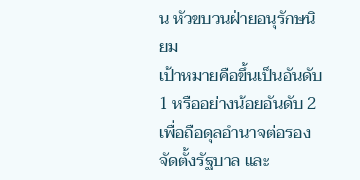น หัวขบวนฝ่ายอนุรักษนิยม
เป้าหมายคือขึ้นเป็นอันดับ 1 หรืออย่างน้อยอันดับ 2 เพื่อถือดุลอำนาจต่อรองจัดตั้งรัฐบาล และ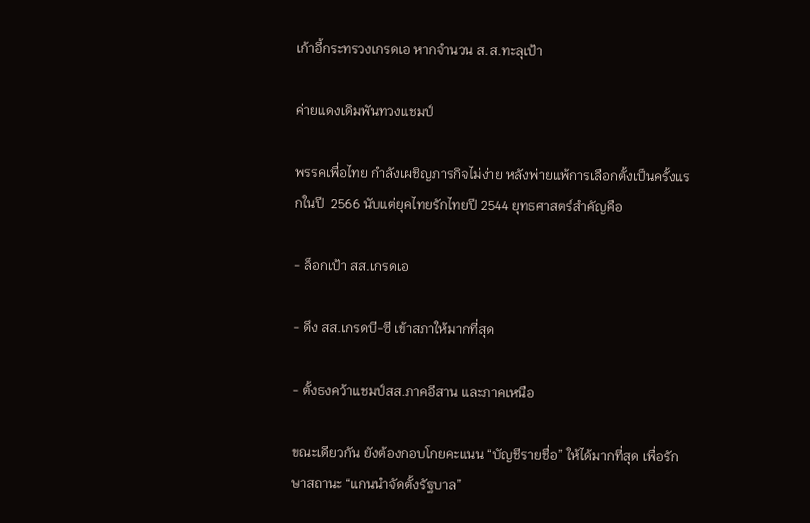เก้าอี้กระทรวงเกรดเอ หากจำนวน ส.ส.ทะลุเป้า

ค่ายแดงเดิมพันทวงแชมป์

พรรคเพื่อไทย กำลังเผชิญภารกิจไม่ง่าย หลังพ่ายแพ้การเลือกตั้งเป็นครั้งแรกในปี  2566 นับแต่ยุคไทยรักไทยปี 2544 ยุทธศาสตร์สำคัญคือ

- ล็อกเป้า สส.เกรดเอ

- ดึง สส.เกรดบี-ซี เข้าสภาให้มากที่สุด

- ตั้งธงคว้าแชมป์สส.ภาคอีสาน และภาคเหนือ

ขณะเดียวกัน ยังต้องกอบโกยคะแนน “บัญชีรายชื่อ” ให้ได้มากที่สุด เพื่อรักษาสถานะ “แกนนำจัดตั้งรัฐบาล”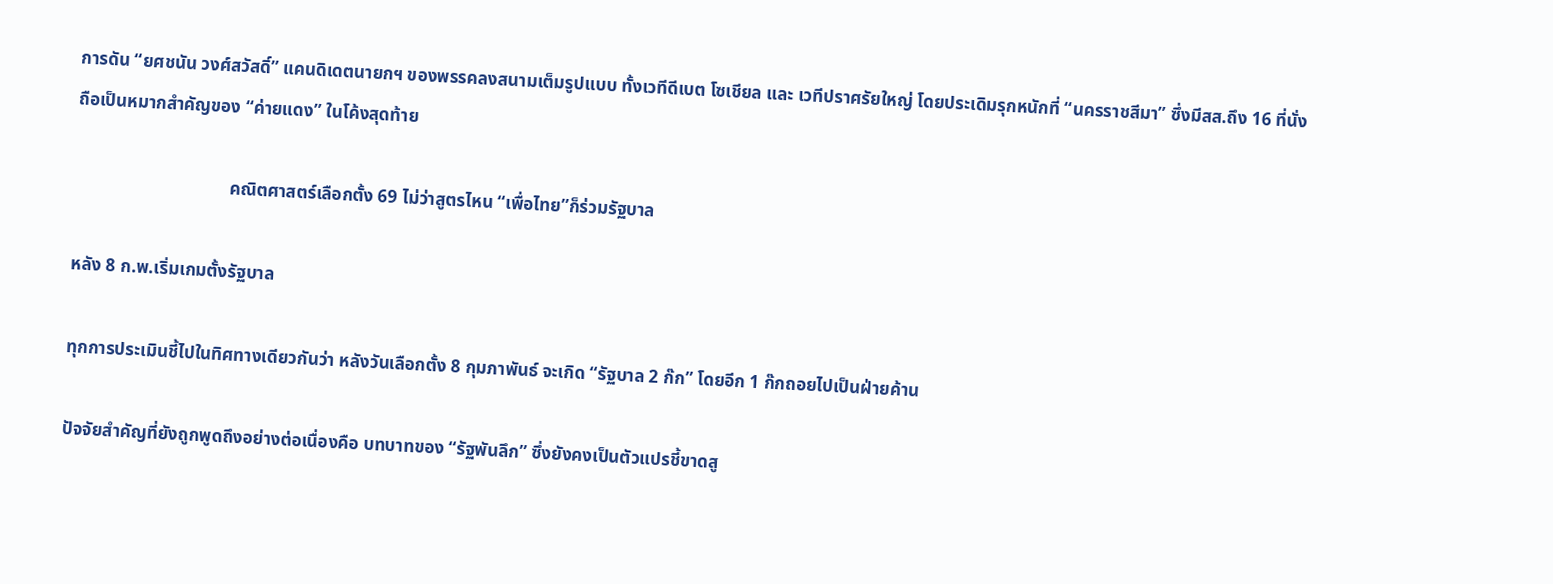การดัน “ยศชนัน วงศ์สวัสดิ์” แคนดิเดตนายกฯ ของพรรคลงสนามเต็มรูปแบบ ทั้งเวทีดีเบต โซเชียล และ เวทีปราศรัยใหญ่ โดยประเดิมรุกหนักที่ “นครราชสีมา” ซึ่งมีสส.ถึง 16 ที่นั่ง ถือเป็นหมากสำคัญของ “ค่ายแดง” ในโค้งสุดท้าย

                                   คณิตศาสตร์เลือกตั้ง 69 ไม่ว่าสูตรไหน “เพื่อไทย”ก็ร่วมรัฐบาล

หลัง 8 ก.พ.เริ่มเกมตั้งรัฐบาล

ทุกการประเมินชี้ไปในทิศทางเดียวกันว่า หลังวันเลือกตั้ง 8 กุมภาพันธ์ จะเกิด “รัฐบาล 2 ก๊ก” โดยอีก 1 ก๊กถอยไปเป็นฝ่ายค้าน

ปัจจัยสำคัญที่ยังถูกพูดถึงอย่างต่อเนื่องคือ บทบาทของ “รัฐพันลึก” ซึ่งยังคงเป็นตัวแปรชี้ขาดสู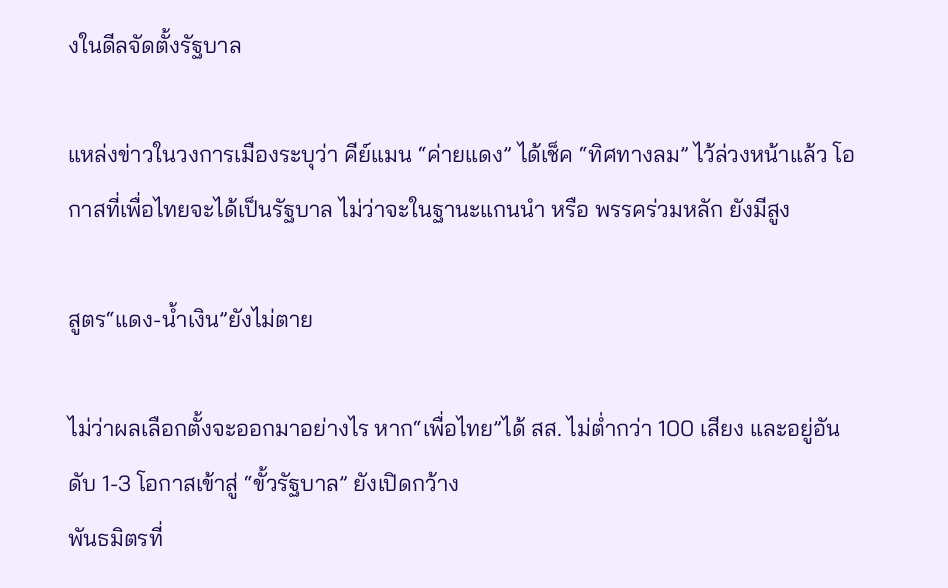งในดีลจัดตั้งรัฐบาล

แหล่งข่าวในวงการเมืองระบุว่า คีย์แมน “ค่ายแดง” ได้เช็ค “ทิศทางลม” ไว้ล่วงหน้าแล้ว โอกาสที่เพื่อไทยจะได้เป็นรัฐบาล ไม่ว่าจะในฐานะแกนนำ หรือ พรรคร่วมหลัก ยังมีสูง

สูตร“แดง-น้ำเงิน”ยังไม่ตาย

ไม่ว่าผลเลือกตั้งจะออกมาอย่างไร หาก“เพื่อไทย”ได้ สส. ไม่ต่ำกว่า 100 เสียง และอยู่อันดับ 1-3 โอกาสเข้าสู่ “ขั้วรัฐบาล” ยังเปิดกว้าง
พันธมิตรที่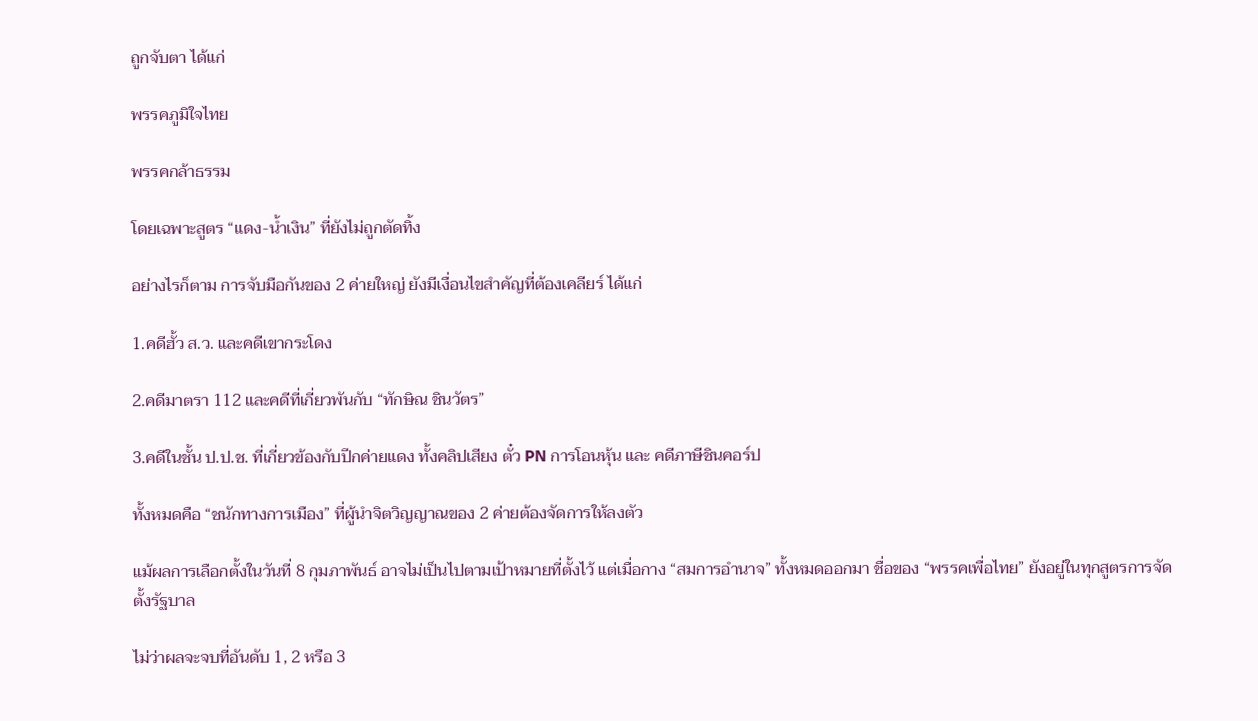ถูกจับตา ได้แก่

พรรคภูมิใจไทย

พรรคกล้าธรรม

โดยเฉพาะสูตร “แดง-น้ำเงิน” ที่ยังไม่ถูกตัดทิ้ง

อย่างไรก็ตาม การจับมือกันของ 2 ค่ายใหญ่ ยังมีเงื่อนไขสำคัญที่ต้องเคลียร์ ได้แก่

1.คดีฮั้ว ส.ว. และคดีเขากระโดง

2.คดีมาตรา 112 และคดีที่เกี่ยวพันกับ “ทักษิณ ชินวัตร”

3.คดีในชั้น ป.ป.ช. ที่เกี่ยวข้องกับปีกค่ายแดง ทั้งคลิปเสียง ตั๋ว PN การโอนหุ้น และ คดีภาษีชินคอร์ป

ทั้งหมดคือ “ชนักทางการเมือง” ที่ผู้นำจิตวิญญาณของ 2 ค่ายต้องจัดการให้ลงตัว

แม้ผลการเลือกตั้งในวันที่ 8 กุมภาพันธ์ อาจไม่เป็นไปตามเป้าหมายที่ตั้งไว้ แต่เมื่อกาง “สมการอำนาจ” ทั้งหมดออกมา ชื่อของ “พรรคเพื่อไทย” ยังอยู่ในทุกสูตรการจัดตั้งรัฐบาล

ไม่ว่าผลจะจบที่อันดับ 1, 2 หรือ 3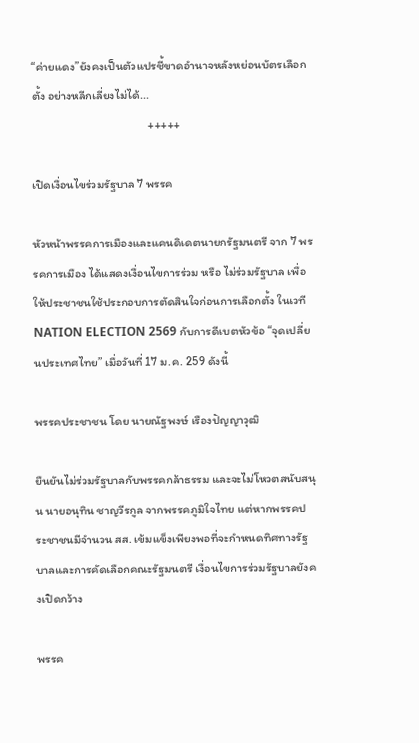“ค่ายแดง”ยังคงเป็นตัวแปรชี้ขาดอำนาจหลังหย่อนบัตรเลือกตั้ง อย่างหลีกเลี่ยงไม่ได้...
                                           +++++

เปิดเงื่อนไขร่วมรัฐบาล 7 พรรค

หัวหน้าพรรคการเมืองและแคนดิเดตนายกรัฐมนตรี จาก 7 พรรคการเมือง ได้แสดงเงื่อนไขการร่วม หรือ ไม่ร่วมรัฐบาล เพื่อให้ประชาชนใช้ประกอบการตัดสินใจก่อนการเลือกตั้ง ในเวที NATION ELECTION 2569 กับการดีเบตหัวข้อ “จุดเปลี่ยนประเทศไทย” เมื่อวันที่ 17 ม.ค. 259 ดังนี้

พรรคประชาชน โดย นายณัฐพงษ์ เรืองปัญญาวุฒิ

ยืนยันไม่ร่วมรัฐบาลกับพรรคกล้าธรรม และจะไม่โหวตสนับสนุน นายอนุทิน ชาญวีรกูล จากพรรคภูมิใจไทย แต่หากพรรคประชาชนมีจำนวน สส. เข้มแข็งเพียงพอที่จะกำหนดทิศทางรัฐบาลและการคัดเลือกคณะรัฐมนตรี เงื่อนไขการร่วมรัฐบาลยังคงเปิดกว้าง

พรรค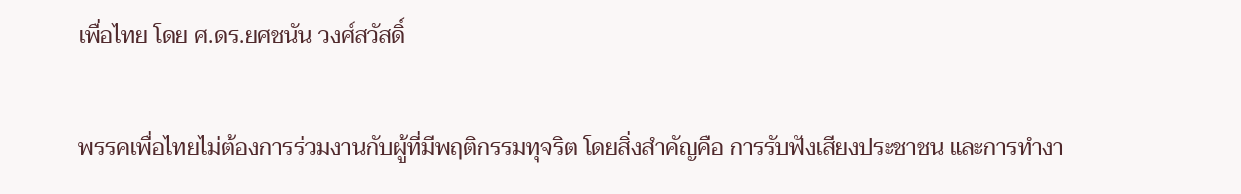เพื่อไทย โดย ศ.ดร.ยศชนัน วงศ์สวัสดิ์

พรรคเพื่อไทยไม่ต้องการร่วมงานกับผู้ที่มีพฤติกรรมทุจริต โดยสิ่งสำคัญคือ การรับฟังเสียงประชาชน และการทำงา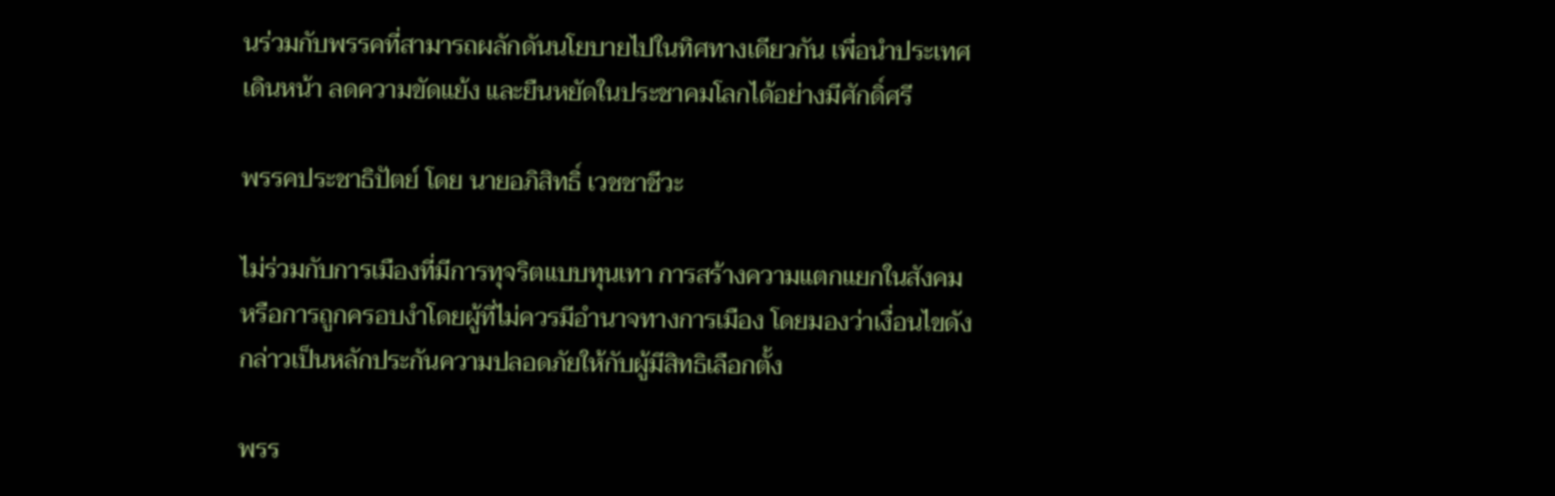นร่วมกับพรรคที่สามารถผลักดันนโยบายไปในทิศทางเดียวกัน เพื่อนำประเทศเดินหน้า ลดความขัดแย้ง และยืนหยัดในประชาคมโลกได้อย่างมีศักดิ์ศรี

พรรคประชาธิปัตย์ โดย นายอภิสิทธิ์ เวชชาชีวะ

ไม่ร่วมกับการเมืองที่มีการทุจริตแบบทุนเทา การสร้างความแตกแยกในสังคม หรือการถูกครอบงำโดยผู้ที่ไม่ควรมีอำนาจทางการเมือง โดยมองว่าเงื่อนไขดังกล่าวเป็นหลักประกันความปลอดภัยให้กับผู้มีสิทธิเลือกตั้ง

พรร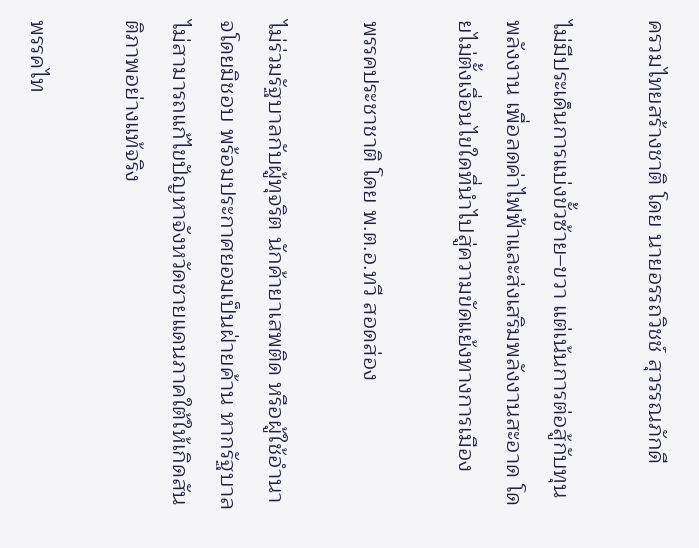ครวมไทยสร้างชาติ โดย นายอรรถวิชช์ สุวรรณภักดี

ไม่มีประเด็นการแบ่งขั้วซ้าย–ขวา แต่เน้นการต่อสู้กับทุนพลังงาน เพื่อลดค่าไฟฟ้าและส่งเสริมพลังงานสะอาด โดยไม่ตั้งเงื่อนไขใดที่นำไปสู่ความขัดแย้งทางการเมือง

พรรคประชาชาติ โดย พ.ต.อ.ทวี สอดส่อง

ไม่ร่วมรัฐบาลกับผู้ทุจริต นักค้ายาเสพติด หรือผู้ใช้อำนาจโดยมิชอบ พร้อมประกาศยอมเป็นฝ่ายค้าน หากรัฐบาลไม่สามารถแก้ไขปัญหาจังหวัดชายแดนภาคใต้ให้เกิดสันติภาพอย่างแท้จริง

พรรคไท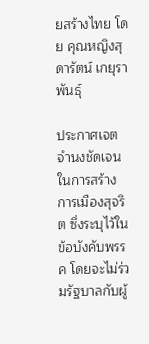ยสร้างไทย โดย คุณหญิงสุดารัตน์ เกยุราพันธุ์

ประกาศเจตจำนงชัดเจนในการสร้างการเมืองสุจริต ซึ่งระบุไว้ในข้อบังคับพรรค โดยจะไม่ร่วมรัฐบาลกับผู้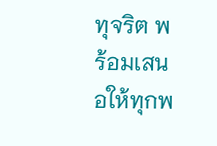ทุจริต พร้อมเสนอให้ทุกพ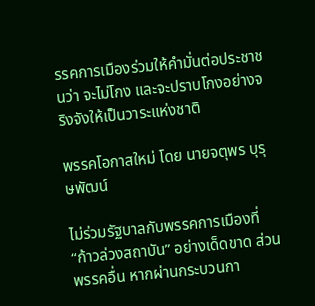รรคการเมืองร่วมให้คำมั่นต่อประชาชนว่า จะไม่โกง และจะปราบโกงอย่างจริงจังให้เป็นวาระแห่งชาติ

พรรคโอกาสใหม่ โดย นายจตุพร บุรุษพัฒน์

ไม่ร่วมรัฐบาลกับพรรคการเมืองที่ “ก้าวล่วงสถาบัน” อย่างเด็ดขาด ส่วนพรรคอื่น หากผ่านกระบวนกา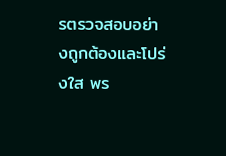รตรวจสอบอย่างถูกต้องและโปร่งใส พร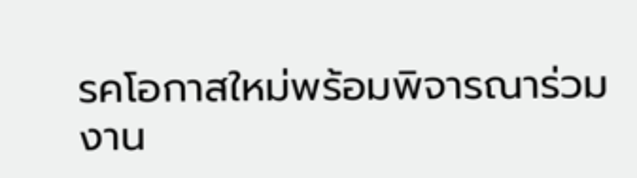รคโอกาสใหม่พร้อมพิจารณาร่วมงาน